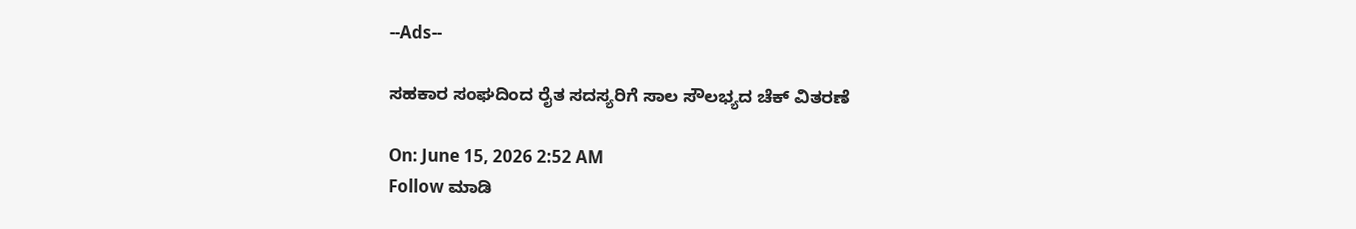--Ads--

ಸಹಕಾರ ಸಂಘದಿಂದ ರೈತ ಸದಸ್ಯರಿಗೆ ಸಾಲ ಸೌಲಭ್ಯದ ಚೆಕ್ ವಿತರಣೆ

On: June 15, 2026 2:52 AM
Follow ಮಾಡಿ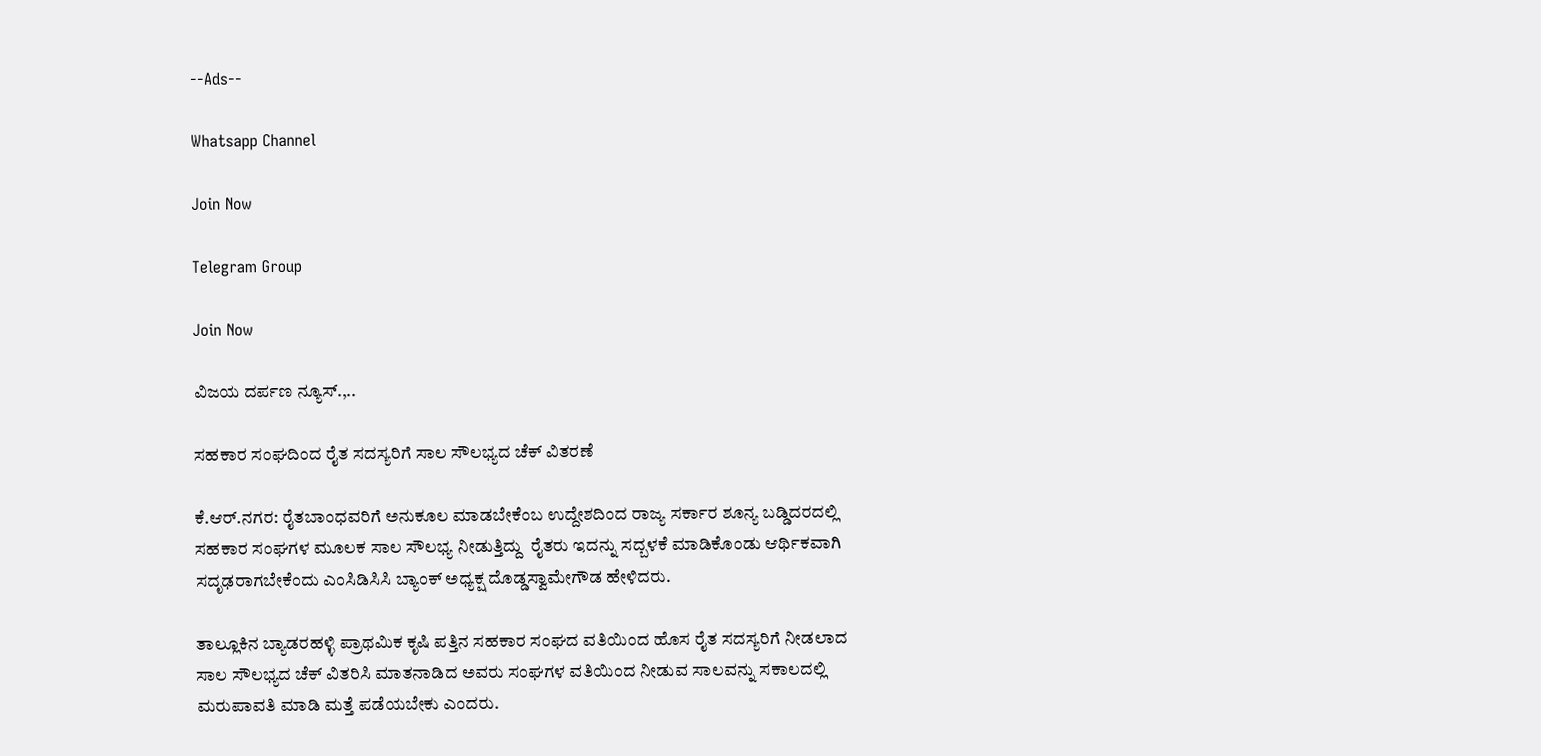--Ads--

Whatsapp Channel

Join Now

Telegram Group

Join Now

ವಿಜಯ ದರ್ಪಣ ನ್ಯೂಸ್.,..

ಸಹಕಾರ ಸಂಘದಿಂದ ರೈತ ಸದಸ್ಯರಿಗೆ ಸಾಲ ಸೌಲಭ್ಯದ ಚೆಕ್ ವಿತರಣೆ

ಕೆ.ಆ‌ರ್.ನಗರ: ರೈತಬಾಂಧವರಿಗೆ ಅನುಕೂಲ ಮಾಡಬೇಕೆಂಬ ಉದ್ದೇಶದಿಂದ ರಾಜ್ಯ ಸರ್ಕಾರ ಶೂನ್ಯ ಬಡ್ಡಿದರದಲ್ಲಿ ಸಹಕಾರ ಸಂಘಗಳ ಮೂಲಕ ಸಾಲ ಸೌಲಭ್ಯ ನೀಡುತ್ತಿದ್ದು  ರೈತರು ಇದನ್ನು ಸದ್ಬಳಕೆ ಮಾಡಿಕೊಂಡು ಆರ್ಥಿಕವಾಗಿ ಸದೃಢರಾಗಬೇಕೆಂದು ಎಂಸಿಡಿಸಿಸಿ ಬ್ಯಾಂಕ್ ಅಧ್ಯಕ್ಷ ದೊಡ್ಡಸ್ವಾಮೇಗೌಡ ಹೇಳಿದರು.

ತಾಲ್ಲೂಕಿನ ಬ್ಯಾಡರಹಳ್ಳಿ ಪ್ರಾಥಮಿಕ ಕೃಷಿ ಪತ್ತಿನ ಸಹಕಾರ ಸಂಘದ ವತಿಯಿಂದ ಹೊಸ ರೈತ ಸದಸ್ಯರಿಗೆ ನೀಡಲಾದ ಸಾಲ ಸೌಲಭ್ಯದ ಚೆಕ್ ವಿತರಿಸಿ ಮಾತನಾಡಿದ ಅವರು ಸಂಘಗಳ ವತಿಯಿಂದ ನೀಡುವ ಸಾಲವನ್ನು ಸಕಾಲದಲ್ಲಿ ಮರುಪಾವತಿ ಮಾಡಿ ಮತ್ತೆ ಪಡೆಯಬೇಕು ಎಂದರು.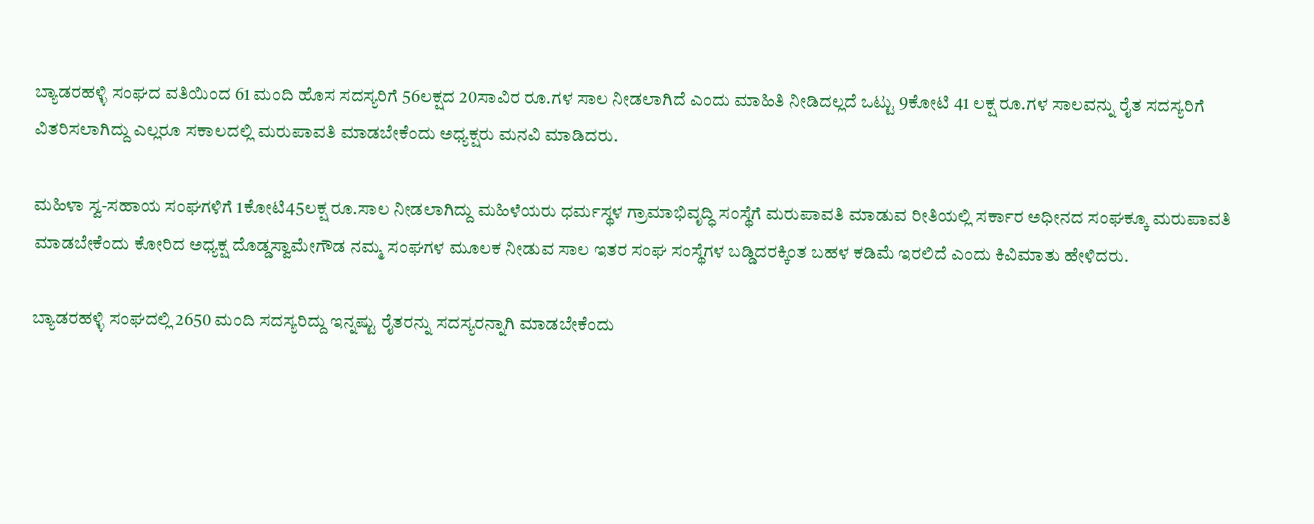ಬ್ಯಾಡರಹಳ್ಳಿ ಸಂಘದ ವತಿಯಿಂದ 61 ಮಂದಿ ಹೊಸ ಸದಸ್ಯರಿಗೆ 56ಲಕ್ಷದ 20ಸಾವಿರ ರೂ.ಗಳ ಸಾಲ ನೀಡಲಾಗಿದೆ ಎಂದು ಮಾಹಿತಿ ನೀಡಿದಲ್ಲದೆ ಒಟ್ಟು 9ಕೋಟಿ 41 ಲಕ್ಷ ರೂ.ಗಳ ಸಾಲವನ್ನು ರೈತ ಸದಸ್ಯರಿಗೆ ವಿತರಿಸಲಾಗಿದ್ದು ಎಲ್ಲರೂ ಸಕಾಲದಲ್ಲಿ ಮರುಪಾವತಿ ಮಾಡಬೇಕೆಂದು ಅಧ್ಯಕ್ಷರು ಮನವಿ ಮಾಡಿದರು.

ಮಹಿಳಾ ಸ್ವ-ಸಹಾಯ ಸಂಘಗಳಿಗೆ 1ಕೋಟಿ45ಲಕ್ಷ ರೂ.ಸಾಲ ನೀಡಲಾಗಿದ್ದು ಮಹಿಳೆಯರು ಧರ್ಮಸ್ಥಳ ಗ್ರಾಮಾಭಿವೃದ್ಧಿ ಸಂಸ್ಥೆಗೆ ಮರುಪಾವತಿ ಮಾಡುವ ರೀತಿಯಲ್ಲಿ ಸರ್ಕಾರ ಅಧೀನದ ಸಂಘಕ್ಕೂ ಮರುಪಾವತಿ ಮಾಡಬೇಕೆಂದು ಕೋರಿದ ಅಧ್ಯಕ್ಷ ದೊಡ್ಡಸ್ವಾಮೇಗೌಡ ನಮ್ಮ ಸಂಘಗಳ ಮೂಲಕ ನೀಡುವ ಸಾಲ ಇತರ ಸಂಘ ಸಂಸ್ಥೆಗಳ ಬಡ್ಡಿದರಕ್ಕಿಂತ ಬಹಳ ಕಡಿಮೆ ಇರಲಿದೆ ಎಂದು ಕಿವಿಮಾತು ಹೇಳಿದರು.

ಬ್ಯಾಡರಹಳ್ಳಿ ಸಂಘದಲ್ಲಿ 2650 ಮಂದಿ ಸದಸ್ಯರಿದ್ದು ಇನ್ನಷ್ಟು ರೈತರನ್ನು ಸದಸ್ಯರನ್ನಾಗಿ ಮಾಡಬೇಕೆಂದು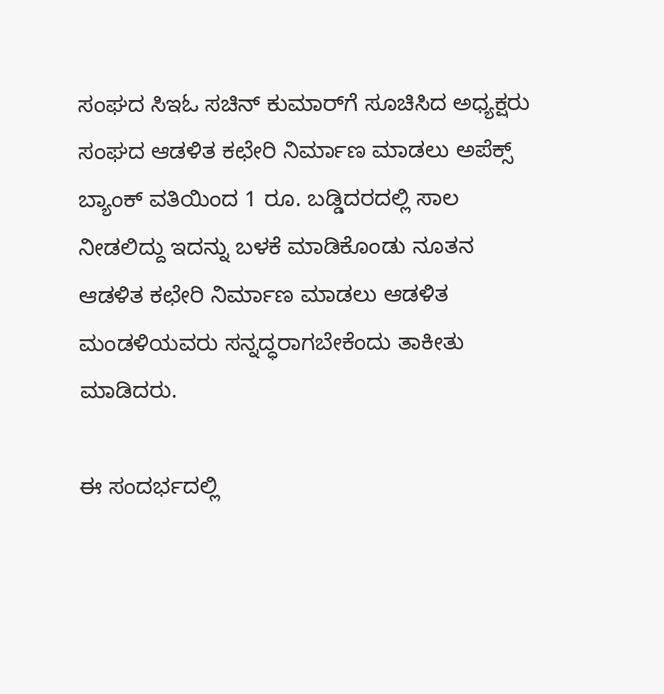ಸಂಘದ ಸಿಇಓ ಸಚಿನ್‌ ಕುಮಾರ್‌ಗೆ ಸೂಚಿಸಿದ ಅಧ್ಯಕ್ಷರು ಸಂಘದ ಆಡಳಿತ ಕಛೇರಿ ನಿರ್ಮಾಣ ಮಾಡಲು ಅಪೆಕ್ಸ್ ಬ್ಯಾಂಕ್ ವತಿಯಿಂದ 1 ರೂ. ಬಡ್ಡಿದರದಲ್ಲಿ ಸಾಲ ನೀಡಲಿದ್ದು ಇದನ್ನು ಬಳಕೆ ಮಾಡಿಕೊಂಡು ನೂತನ ಆಡಳಿತ ಕಛೇರಿ ನಿರ್ಮಾಣ ಮಾಡಲು ಆಡಳಿತ ಮಂಡಳಿಯವರು ಸನ್ನದ್ಧರಾಗಬೇಕೆಂದು ತಾಕೀತು ಮಾಡಿದರು.

ಈ ಸಂದರ್ಭದಲ್ಲಿ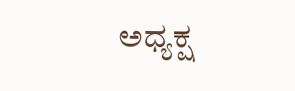ಅಧ್ಯಕ್ಷ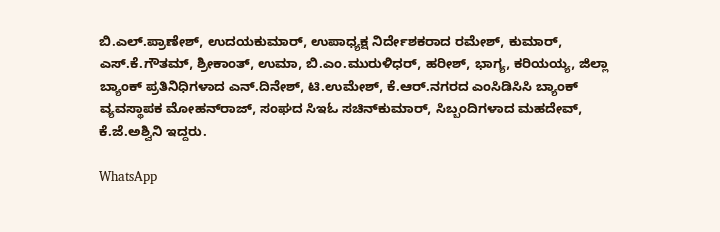ಬಿ.ಎಲ್.ಪ್ರಾಣೇಶ್, ಉದಯಕುಮಾರ್, ಉಪಾಧ್ಯಕ್ಷ ನಿರ್ದೇಶಕರಾದ ರಮೇಶ್, ಕುಮಾರ್, ಎಸ್.ಕೆ.ಗೌತಮ್, ಶ್ರೀಕಾಂತ್, ಉಮಾ, ಬಿ.ಎಂ.ಮುರುಳಿಧರ್, ಹರೀಶ್, ಭಾಗ್ಯ, ಕರಿಯಯ್ಯ, ಜಿಲ್ಲಾ ಬ್ಯಾಂಕ್ ಪ್ರತಿನಿಧಿಗಳಾದ ಎನ್.ದಿನೇಶ್, ಟಿ.ಉಮೇಶ್, ಕೆ.ಆ‌ರ್.ನಗರದ ಎಂಸಿಡಿಸಿಸಿ ಬ್ಯಾಂಕ್ ವ್ಯವಸ್ಥಾಪಕ ಮೋಹನ್‌ರಾಜ್, ಸಂಘದ ಸಿಇಓ ಸಚಿನ್‌ಕುಮಾ‌ರ್, ಸಿಬ್ಬಂದಿಗಳಾದ ಮಹದೇವ್, ಕೆ.ಜೆ.ಅಶ್ವಿನಿ ಇದ್ದರು.

WhatsApp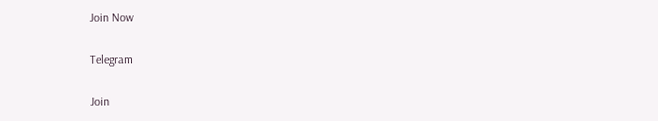Join Now

Telegram

Join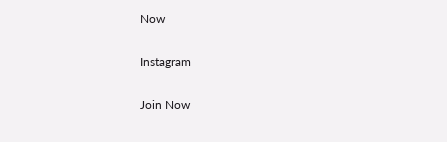Now

Instagram

Join Now